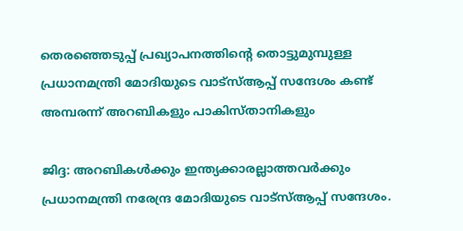തെരഞ്ഞെടുപ്പ് പ്രഖ്യാപനത്തിന്റെ തൊട്ടുമുമ്പുള്ള പ്രധാനമന്ത്രി മോദിയുടെ വാട്സ്ആപ്പ് സന്ദേശം കണ്ട് അമ്പരന്ന് അറബികളും പാകിസ്താനികളും

ജിദ്ദ: അറബികള്‍ക്കും ഇന്ത്യക്കാരല്ലാത്തവര്‍ക്കും പ്രധാനമന്ത്രി നരേന്ദ്ര മോദിയുടെ വാട്സ്ആപ്പ് സന്ദേശം.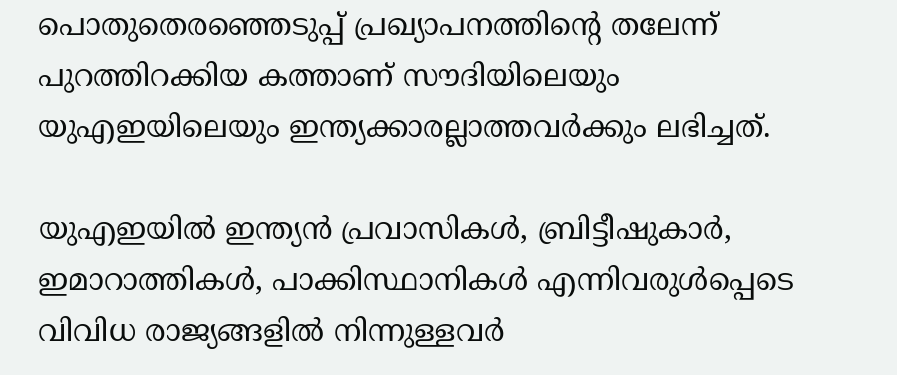പൊതുതെരഞ്ഞെടുപ്പ് പ്രഖ്യാപനത്തിന്റെ തലേന്ന് പുറത്തിറക്കിയ കത്താണ് സൗദിയിലെയും യുഎഇയിലെയും ഇന്ത്യക്കാരല്ലാത്തവര്‍ക്കും ലഭിച്ചത്.

യുഎഇയില്‍ ഇന്ത്യന്‍ പ്രവാസികള്‍, ബ്രിട്ടീഷുകാര്‍, ഇമാറാത്തികള്‍, പാക്കിസ്ഥാനികള്‍ എന്നിവരുള്‍പ്പെടെ വിവിധ രാജ്യങ്ങളില്‍ നിന്നുള്ളവര്‍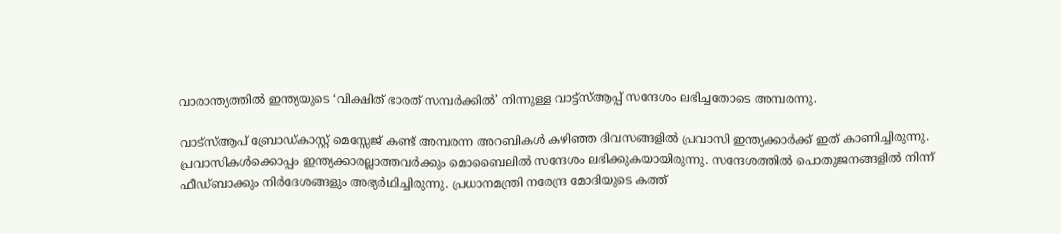വാരാന്ത്യത്തില്‍ ഇന്ത്യയുടെ ‘വിക്ഷിത് ഭാരത് സമ്പര്‍ക്കില്‍’ നിന്നുള്ള വാട്ട്സ്ആപ്പ് സന്ദേശം ലഭിച്ചതോടെ അമ്പരന്നു.

വാട്‌സ്ആപ് ബ്രോഡ്കാസ്റ്റ് മെസ്സേജ് കണ്ട് അമ്പരന്ന അറബികള്‍ കഴിഞ്ഞ ദിവസങ്ങളില്‍ പ്രവാസി ഇന്ത്യക്കാര്‍ക്ക് ഇത് കാണിച്ചിരുന്നു. പ്രവാസികള്‍ക്കൊപ്പം ഇന്ത്യക്കാരല്ലാത്തവര്‍ക്കും മൊബൈലില്‍ സന്ദേശം ലഭിക്കുകയായിരുന്നു. സന്ദേശത്തില്‍ പൊതുജനങ്ങളില്‍ നിന്ന് ഫീഡ്ബാക്കും നിര്‍ദേശങ്ങളും അഭ്യര്‍ഥിച്ചിരുന്നു. പ്രധാനമന്ത്രി നരേന്ദ്ര മോദിയുടെ കത്ത്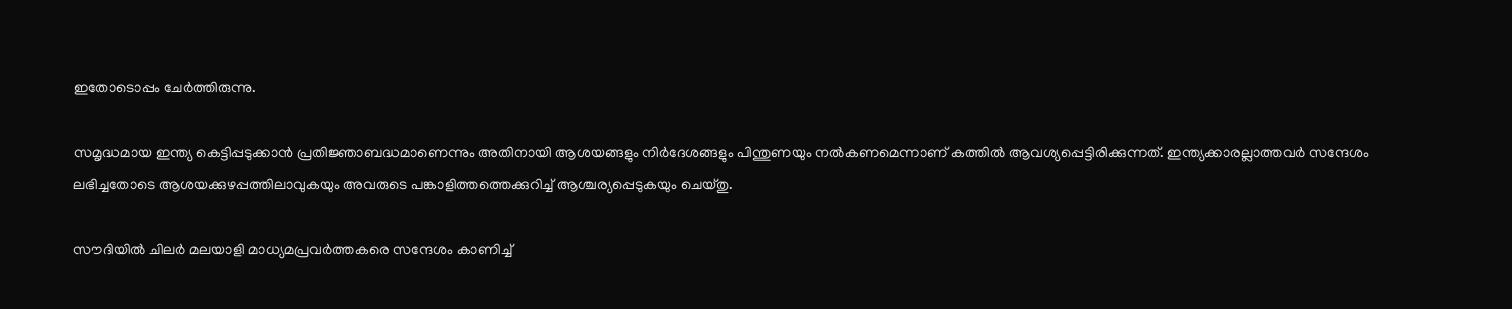ഇതോടൊപ്പം ചേര്‍ത്തിരുന്നു.

സമൃദ്ധമായ ഇന്ത്യ കെട്ടിപ്പടുക്കാന്‍ പ്രതിജ്ഞാബദ്ധമാണെന്നും അതിനായി ആശയങ്ങളും നിര്‍ദേശങ്ങളും പിന്തുണയും നല്‍കണമെന്നാണ് കത്തില്‍ ആവശ്യപ്പെട്ടിരിക്കുന്നത്. ഇന്ത്യക്കാരല്ലാത്തവര്‍ സന്ദേശം ലഭിച്ചതോടെ ആശയക്കുഴപ്പത്തിലാവുകയും അവരുടെ പങ്കാളിത്തത്തെക്കുറിച്ച് ആശ്ചര്യപ്പെടുകയും ചെയ്തു.

സൗദിയില്‍ ചിലര്‍ മലയാളി മാധ്യമപ്രവര്‍ത്തകരെ സന്ദേശം കാണിച്ച്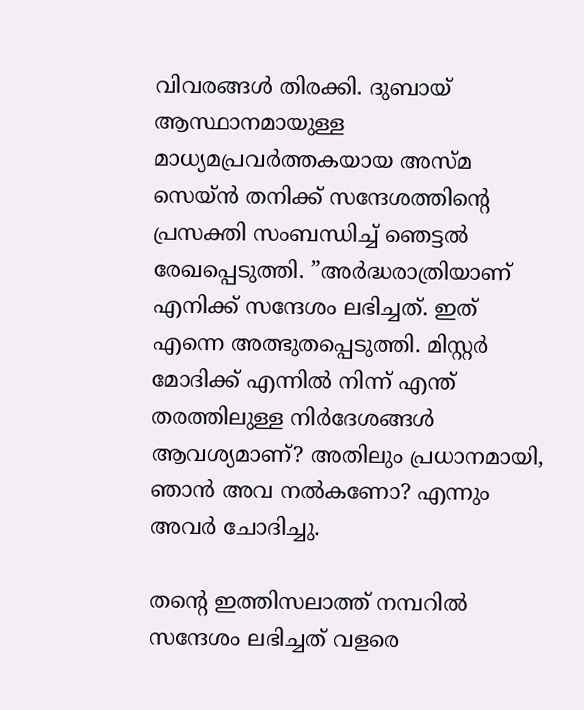വിവരങ്ങള്‍ തിരക്കി. ദുബായ് ആസ്ഥാനമായുള്ള മാധ്യമപ്രവര്‍ത്തകയായ അസ്മ സെയ്ന്‍ തനിക്ക് സന്ദേശത്തിന്റെ പ്രസക്തി സംബന്ധിച്ച് ഞെട്ടല്‍ രേഖപ്പെടുത്തി. ”അര്‍ദ്ധരാത്രിയാണ് എനിക്ക് സന്ദേശം ലഭിച്ചത്. ഇത് എന്നെ അത്ഭുതപ്പെടുത്തി. മിസ്റ്റര്‍ മോദിക്ക് എന്നില്‍ നിന്ന് എന്ത് തരത്തിലുള്ള നിര്‍ദേശങ്ങള്‍ ആവശ്യമാണ്? അതിലും പ്രധാനമായി, ഞാന്‍ അവ നല്‍കണോ? എന്നും അവര്‍ ചോദിച്ചു.

തന്റെ ഇത്തിസലാത്ത് നമ്പറില്‍ സന്ദേശം ലഭിച്ചത് വളരെ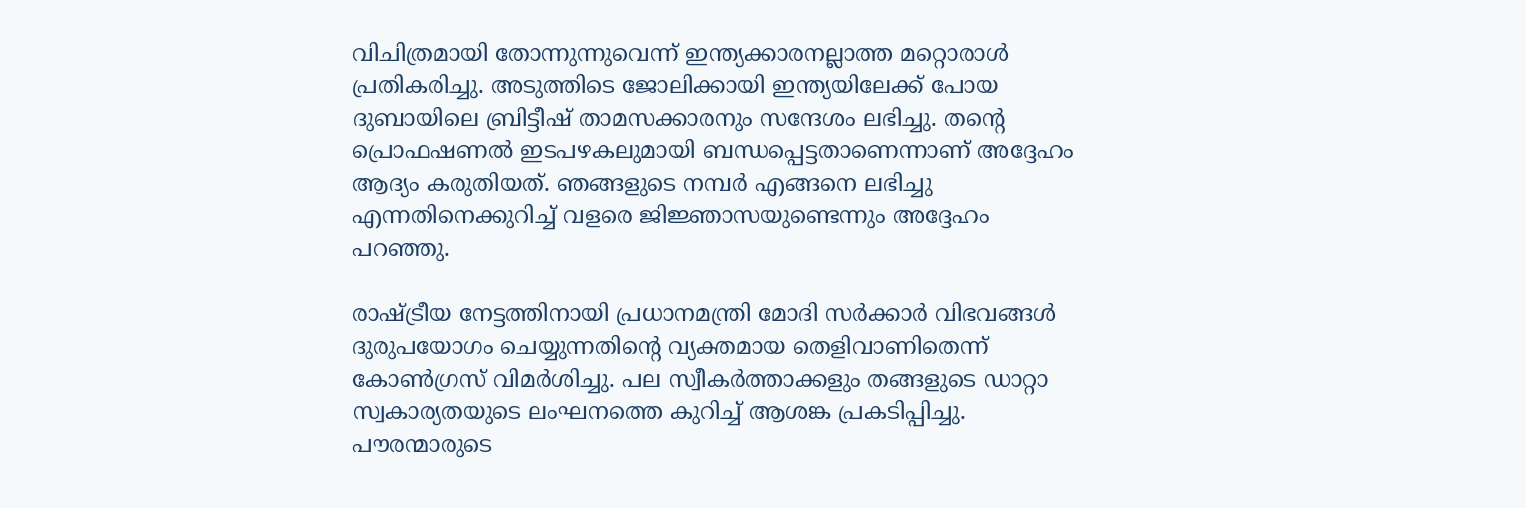വിചിത്രമായി തോന്നുന്നുവെന്ന് ഇന്ത്യക്കാരനല്ലാത്ത മറ്റൊരാള്‍ പ്രതികരിച്ചു. അടുത്തിടെ ജോലിക്കായി ഇന്ത്യയിലേക്ക് പോയ ദുബായിലെ ബ്രിട്ടീഷ് താമസക്കാരനും സന്ദേശം ലഭിച്ചു. തന്റെ പ്രൊഫഷണല്‍ ഇടപഴകലുമായി ബന്ധപ്പെട്ടതാണെന്നാണ് അദ്ദേഹം ആദ്യം കരുതിയത്. ഞങ്ങളുടെ നമ്പര്‍ എങ്ങനെ ലഭിച്ചു എന്നതിനെക്കുറിച്ച് വളരെ ജിജ്ഞാസയുണ്ടെന്നും അദ്ദേഹം പറഞ്ഞു.

രാഷ്ട്രീയ നേട്ടത്തിനായി പ്രധാനമന്ത്രി മോദി സര്‍ക്കാര്‍ വിഭവങ്ങള്‍ ദുരുപയോഗം ചെയ്യുന്നതിന്റെ വ്യക്തമായ തെളിവാണിതെന്ന് കോണ്‍ഗ്രസ് വിമര്‍ശിച്ചു. പല സ്വീകര്‍ത്താക്കളും തങ്ങളുടെ ഡാറ്റാ സ്വകാര്യതയുടെ ലംഘനത്തെ കുറിച്ച് ആശങ്ക പ്രകടിപ്പിച്ചു. പൗരന്മാരുടെ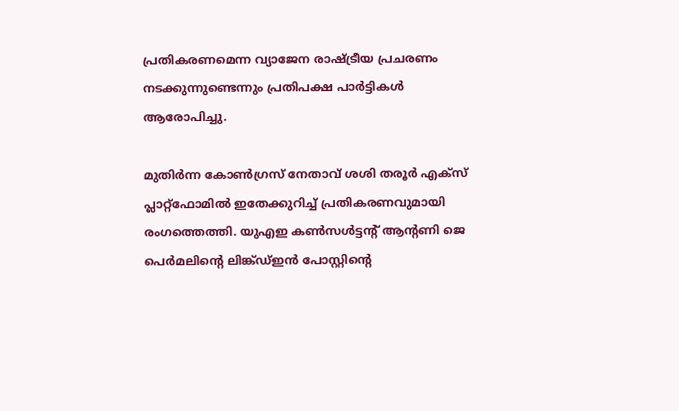പ്രതികരണമെന്ന വ്യാജേന രാഷ്ട്രീയ പ്രചരണം നടക്കുന്നുണ്ടെന്നും പ്രതിപക്ഷ പാര്‍ട്ടികള്‍ ആരോപിച്ചു.

മുതിര്‍ന്ന കോണ്‍ഗ്രസ് നേതാവ് ശശി തരൂര്‍ എക്‌സ് പ്ലാറ്റ്‌ഫോമില്‍ ഇതേക്കുറിച്ച് പ്രതികരണവുമായി രംഗത്തെത്തി. യുഎഇ കണ്‍സള്‍ട്ടന്റ് ആന്റണി ജെ പെര്‍മലിന്റെ ലിങ്ക്ഡ്ഇന്‍ പോസ്റ്റിന്റെ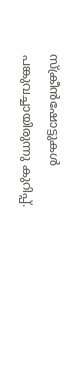സ്‌ക്രീന്‍ഷോട്ടുകള്‍ പങ്കുവച്ചായിരുന്നു കുറിപ്പ്.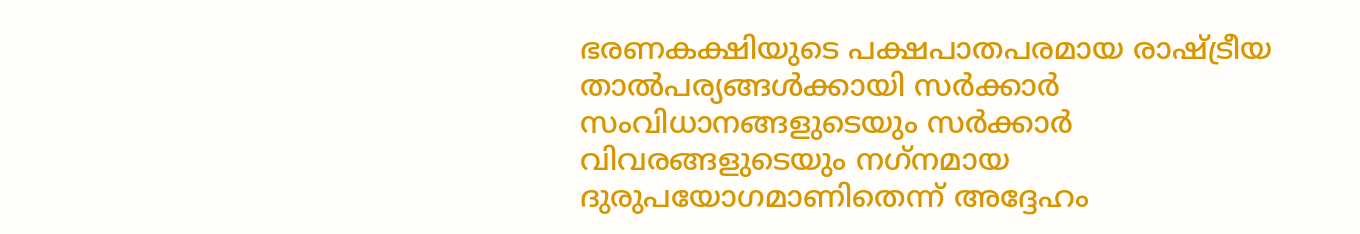ഭരണകക്ഷിയുടെ പക്ഷപാതപരമായ രാഷ്ട്രീയ താല്‍പര്യങ്ങള്‍ക്കായി സര്‍ക്കാര്‍ സംവിധാനങ്ങളുടെയും സര്‍ക്കാര്‍ വിവരങ്ങളുടെയും നഗ്‌നമായ ദുരുപയോഗമാണിതെന്ന് അദ്ദേഹം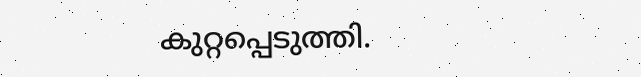കുറ്റപ്പെടുത്തി.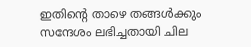ഇതിന്റെ താഴെ തങ്ങള്‍ക്കും സന്ദേശം ലഭിച്ചതായി ചില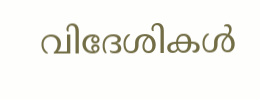വിദേശികള്‍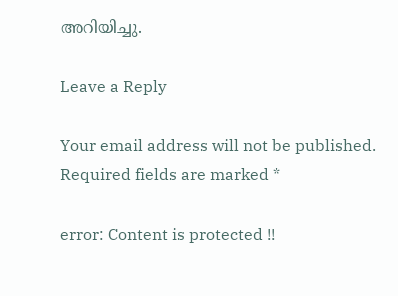അറിയിച്ചു.

Leave a Reply

Your email address will not be published. Required fields are marked *

error: Content is protected !!